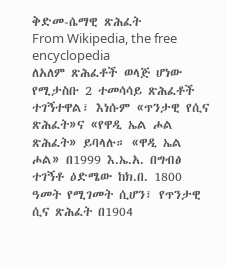ቅድመ-ሴማዊ ጽሕፈት
From Wikipedia, the free encyclopedia
ለአለም ጽሕፈቶች ወላጅ ሆነው የሚታስቡ 2 ተመሳሳይ ጽሕፈቶች ተገኝተዋል፣ እነሱም «ጥንታዊ የሲና ጽሕፈት»ና «የዋዲ ኤል ሖል ጽሕፈት» ይባላሉ። «ዋዲ ኤል ሖል» በ1999 እ.ኤ.አ. በግብፅ ተገኝቶ ዕድሜው ከክ.በ. 1800 ዓመት የሚገመት ሲሆን፣ የጥንታዊ ሲና ጽሕፈት በ1904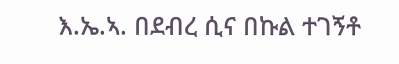እ.ኤ.ኣ. በደብረ ሲና በኩል ተገኝቶ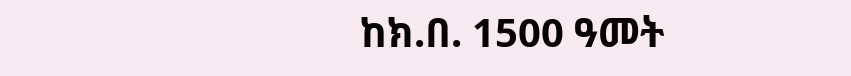ከክ.በ. 1500 ዓመት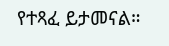የተጻፈ ይታመናል።